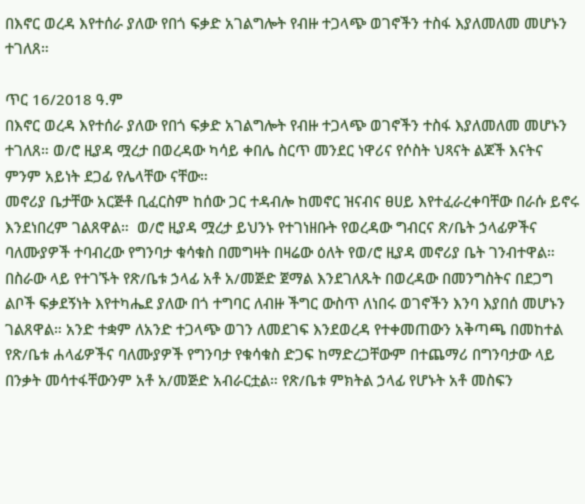በእኖር ወረዳ እየተሰራ ያለው የበጎ ፍቃድ አገልግሎት የብዙ ተጋላጭ ወገኖችን ተስፋ እያለመለመ መሆኑን ተገለጸ።

ጥር 16/2018 ዓ.ም
በእኖር ወረዳ እየተሰራ ያለው የበጎ ፍቃድ አገልግሎት የብዙ ተጋላጭ ወገኖችን ተስፋ እያለመለመ መሆኑን ተገለጸ። ወ/ሮ ዚያዳ ሟረታ በወረዳው ካሳይ ቀበሌ ስርጥ መንደር ነዋሪና የሶስት ህጻናት ልጆች እናትና ምንም አይነት ደጋፊ የሌላቸው ናቸው።
መኖሪያ ቤታቸው አርጅቶ ቢፈርስም ከሰው ጋር ተዳብሎ ከመኖር ዝናብና ፀሀይ እየተፈራረቀባቸው በራሱ ይኖሩ እንደነበረም ገልጸዋል።  ወ/ሮ ዚያዳ ሟረታ ይህንኑ የተገነዘቡት የወረዳው ግብርና ጽ/ቤት ኃላፊዎችና ባለሙያዎች ተባብረው የግንባታ ቁሳቁስ በመግዛት በዛሬው ዕለት የወ/ሮ ዚያዳ መኖሪያ ቤት ገንብተዋል። በስራው ላይ የተገኙት የጽ/ቤቱ ኃላፊ አቶ አ/መጅድ ጀማል እንደገለጹት በወረዳው በመንግስትና በደጋግ ልቦች ፍቃደኝነት እየተካሔደ ያለው በጎ ተግባር ለብዙ ችግር ውስጥ ለነበሩ ወገኖችን እንባ እያበሰ መሆኑን ገልጸዋል። አንድ ተቋም ለአንድ ተጋላጭ ወገን ለመደገፍ እንደወረዳ የተቀመጠውን አቅጣጫ በመከተል የጽ/ቤቱ ሐላፊዎችና ባለሙያዎች የግንባታ የቁሳቁስ ድጋፍ ከማድረጋቸውም በተጨማሪ በግንባታው ላይ በንቃት መሳተፋቸውንም አቶ አ/መጅድ አብራርቷል። የጽ/ቤቱ ምክትል ኃላፊ የሆኑት አቶ መስፍን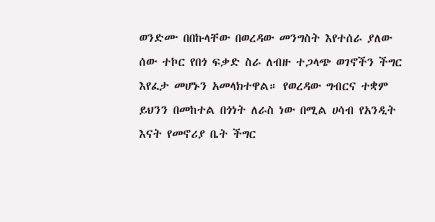ወንድሙ በበኩላቸው በወረዳው መንግስት እየተሰራ ያለው ሰው ተኮር የበጎ ፍቃድ ስራ ለብዙ ተጋላጭ ወገኖችን ችግር እየፈታ መሆኑን አመላክተዋል። የወረዳው ግብርና ተቋም ይህንን በመከተል በጎነት ለራስ ነው በሚል ሀሳብ የአንዲት እናት የመኖሪያ ቤት ችግር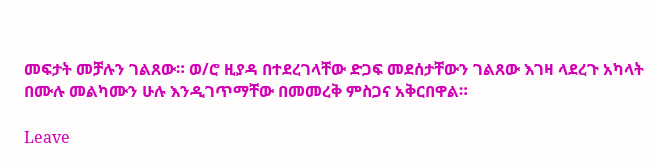መፍታት መቻሉን ገልጸው። ወ/ሮ ዚያዳ በተደረገላቸው ድጋፍ መደሰታቸውን ገልጸው እገዛ ላደረጉ አካላት በሙሉ መልካሙን ሁሉ እንዲገጥማቸው በመመረቅ ምስጋና አቅርበዋል።

Leave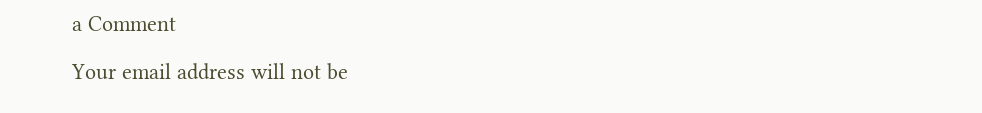a Comment

Your email address will not be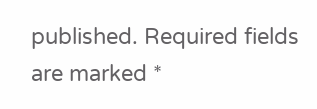published. Required fields are marked *